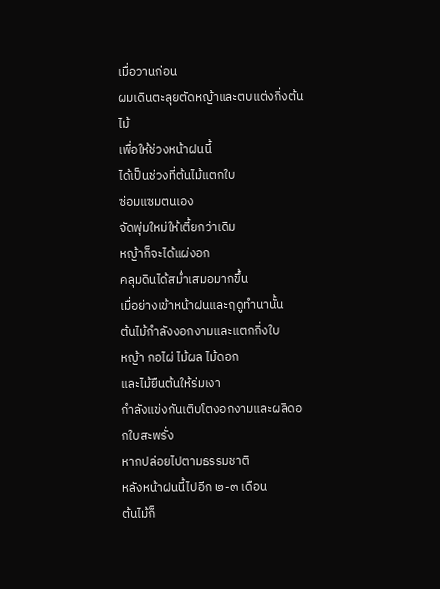เมื่อวานก่อน
ผมเดินตะลุยตัดหญ้าและตบแต่งกิ่งต้นไม้
เพื่อให้ช่วงหน้าฝนนี้
ได้เป็นช่วงที่ต้นไม้แตกใบ
ซ่อมแซมตนเอง
จัดพุ่มใหม่ให้เตี้ยกว่าเดิม
หญ้าก็จะได้แผ่งอก
คลุมดินได้สม่ำเสมอมากขึ้น
เมื่อย่างเข้าหน้าฝนและฤดูทำนานั้น
ต้นไม้กำลังงอกงามและแตกกิ่งใบ
หญ้า กอไผ่ ไม้ผล ไม้ดอก
และไม้ยืนต้นให้ร่มเงา
กำลังแข่งกันเติบโตงอกงามและผลิดอกใบสะพรั่ง
หากปล่อยไปตามธรรมชาติ
หลังหน้าฝนนี้ไปอีก ๒-๓ เดือน
ต้นไม้ก็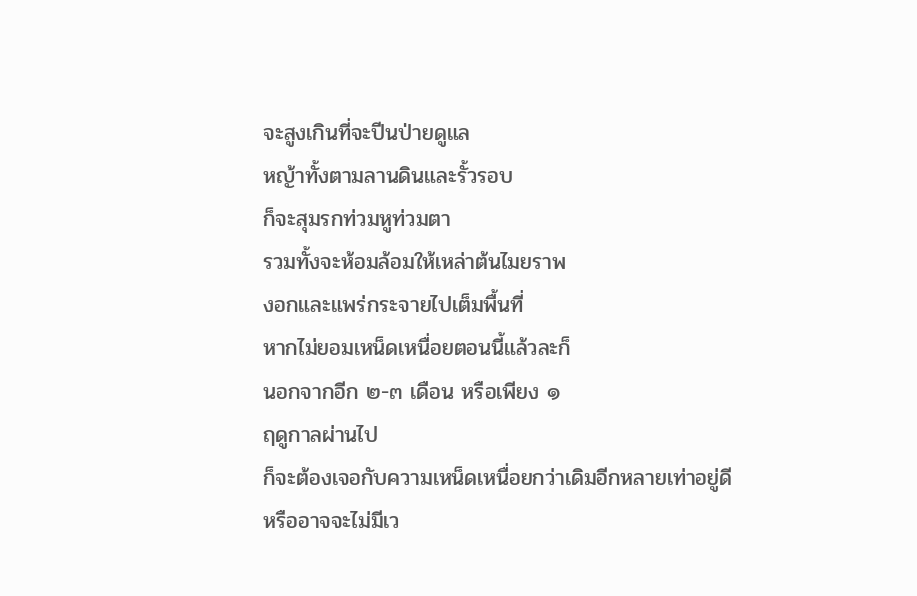จะสูงเกินที่จะปีนป่ายดูแล
หญ้าทั้งตามลานดินและรั้วรอบ
ก็จะสุมรกท่วมหูท่วมตา
รวมทั้งจะห้อมล้อมให้เหล่าต้นไมยราพ
งอกและแพร่กระจายไปเต็มพื้นที่
หากไม่ยอมเหน็ดเหนื่อยตอนนี้แล้วละก็
นอกจากอีก ๒-๓ เดือน หรือเพียง ๑
ฤดูกาลผ่านไป
ก็จะต้องเจอกับความเหน็ดเหนื่อยกว่าเดิมอีกหลายเท่าอยู่ดี
หรืออาจจะไม่มีเว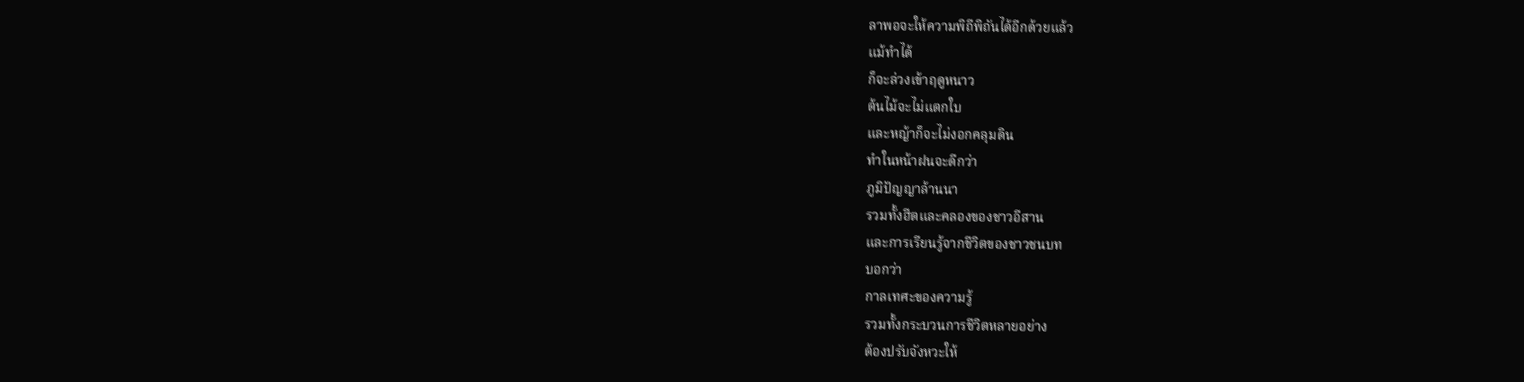ลาพอจะให้ความพิถีพิถันได้อีกด้วยแล้ว
แม้ทำได้
ก็จะล่วงเข้าฤดูหนาว
ต้นไม้จะไม่แตกใบ
และหญ้าก็จะไม่งอกคลุมดิน
ทำในหน้าฝนจะดีกว่า
ภูมิปัญญาล้านนา
รวมทั้งฮีตและคลองของชาวอีสาน
และการเรียนรู้จากชีวิตของชาวชนบท
บอกว่า
กาลเทศะของความรู้
รวมทั้งกระบวนการชีวิตหลายอย่าง
ต้องปรับจังหวะให้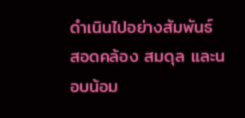ดำเนินไปอย่างสัมพันธ์
สอดคล้อง สมดุล และนอบน้อม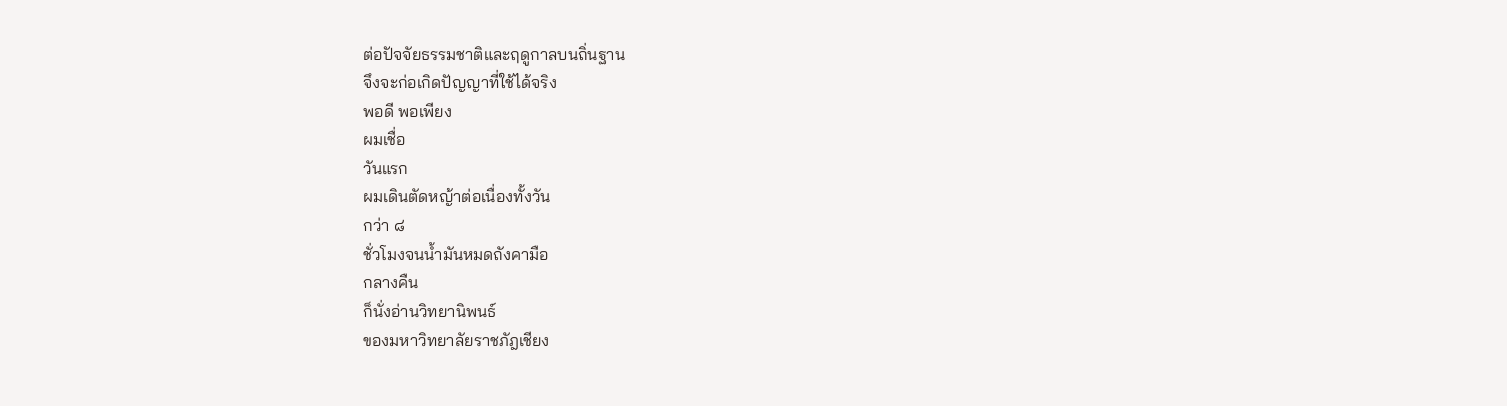ต่อปัจจัยธรรมชาติและฤดูกาลบนถิ่นฐาน
จึงจะก่อเกิดปัญญาที่ใช้ได้จริง
พอดี พอเพียง
ผมเชื่อ
วันแรก
ผมเดินตัดหญ้าต่อเนื่องทั้งวัน
กว่า ๘
ชั่วโมงจนน้ำมันหมดถังคามือ
กลางคืน
ก็นั่งอ่านวิทยานิพนธ์
ของมหาวิทยาลัยราชภัฎเชียง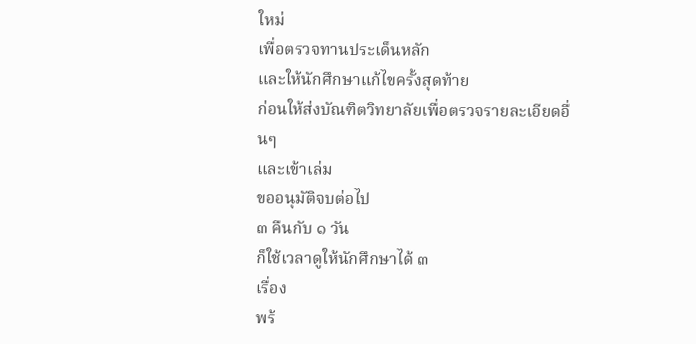ใหม่
เพื่อตรวจทานประเด็นหลัก
และให้นักศึกษาแก้ไขครั้งสุดท้าย
ก่อนให้ส่งบัณฑิตวิทยาลัยเพื่อตรวจรายละเอียดอื่นๆ
และเข้าเล่ม
ขออนุมัติจบต่อไป
๓ คืนกับ ๑ วัน
ก็ใช้เวลาดูให้นักศึกษาได้ ๓
เรื่อง
พร้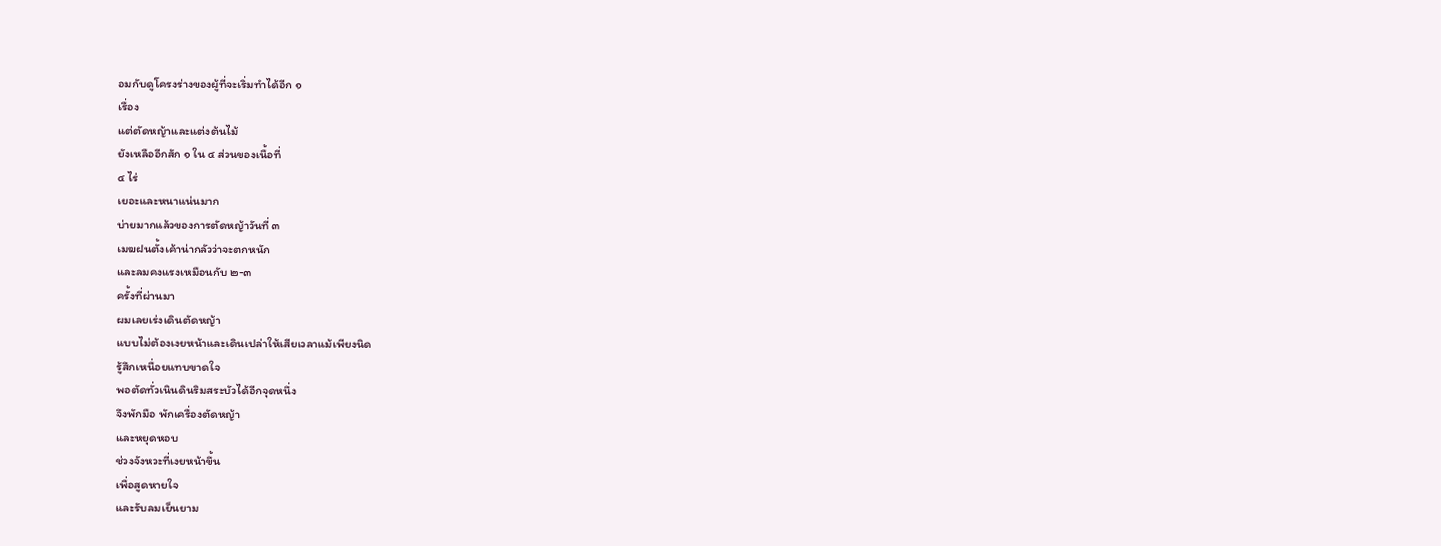อมกับดูโครงร่างของผู้ที่จะเริ่มทำได้อีก ๑
เรื่อง
แต่ตัดหญ้าและแต่งต้นไม้
ยังเหลืออีกสัก ๑ ใน ๔ ส่วนของเนื้อที่
๔ ไร่
เยอะและหนาแน่นมาก
บ่ายมากแล้วของการตัดหญ้าวันที่ ๓
เมฆฝนตั้งเค้าน่ากลัวว่าจะตกหนัก
และลมคงแรงเหมือนกับ ๒-๓
ครั้งที่ผ่านมา
ผมเลยเร่งเดินตัดหญ้า
แบบไม่ต้องเงยหน้าและเดินเปล่าให้เสียเวลาแม้เพียงนิด
รู้สึกเหนื่อยแทบขาดใจ
พอตัดทั่วเนินดินริมสระบัวได้อีกจุดหนึ่ง
จึงพักมือ พักเครื่องตัดหญ้า
และหยุดหอบ
ช่วงจังหวะที่เงยหน้าขึ้น
เพื่อสูดหายใจ
และรับลมเย็นยาม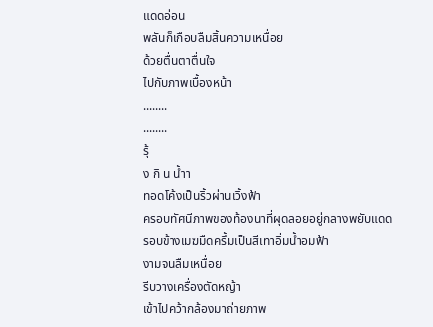แดดอ่อน
พลันก็เกือบลืมสิ้นความเหนื่อย
ด้วยตื่นตาตื่นใจ
ไปกับภาพเบื้องหน้า
........
........
รุ้
ง กิ น น้ำา
ทอดโค้งเป็นริ้วผ่านเวิ้งฟ้า
ครอบทัศนีภาพของท้องนาที่ผุดลอยอยู่กลางพยับแดด
รอบข้างเมฆมืดครึ้มเป็นสีเทาอิ่มน้ำอมฟ้า
งามจนลืมเหนื่อย
รีบวางเครื่องตัดหญ้า
เข้าไปคว้ากล้องมาถ่ายภาพ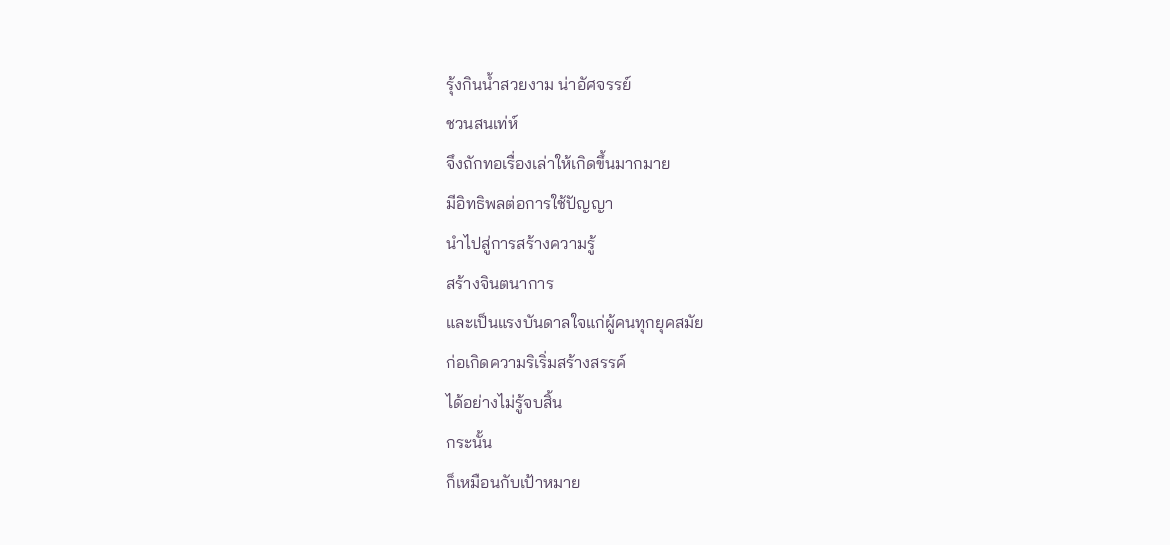รุ้งกินน้ำสวยงาม น่าอัศจรรย์
ชวนสนเท่ห์
จึงถักทอเรื่องเล่าให้เกิดขึ้นมากมาย
มีอิทธิพลต่อการใช้ปัญญา
นำไปสู่การสร้างความรู้
สร้างจินตนาการ
และเป็นแรงบันดาลใจแก่ผู้คนทุกยุคสมัย
ก่อเกิดความริเริ่มสร้างสรรค์
ได้อย่างไม่รู้จบสิ้น
กระนั้น
ก็เหมือนกับเป้าหมาย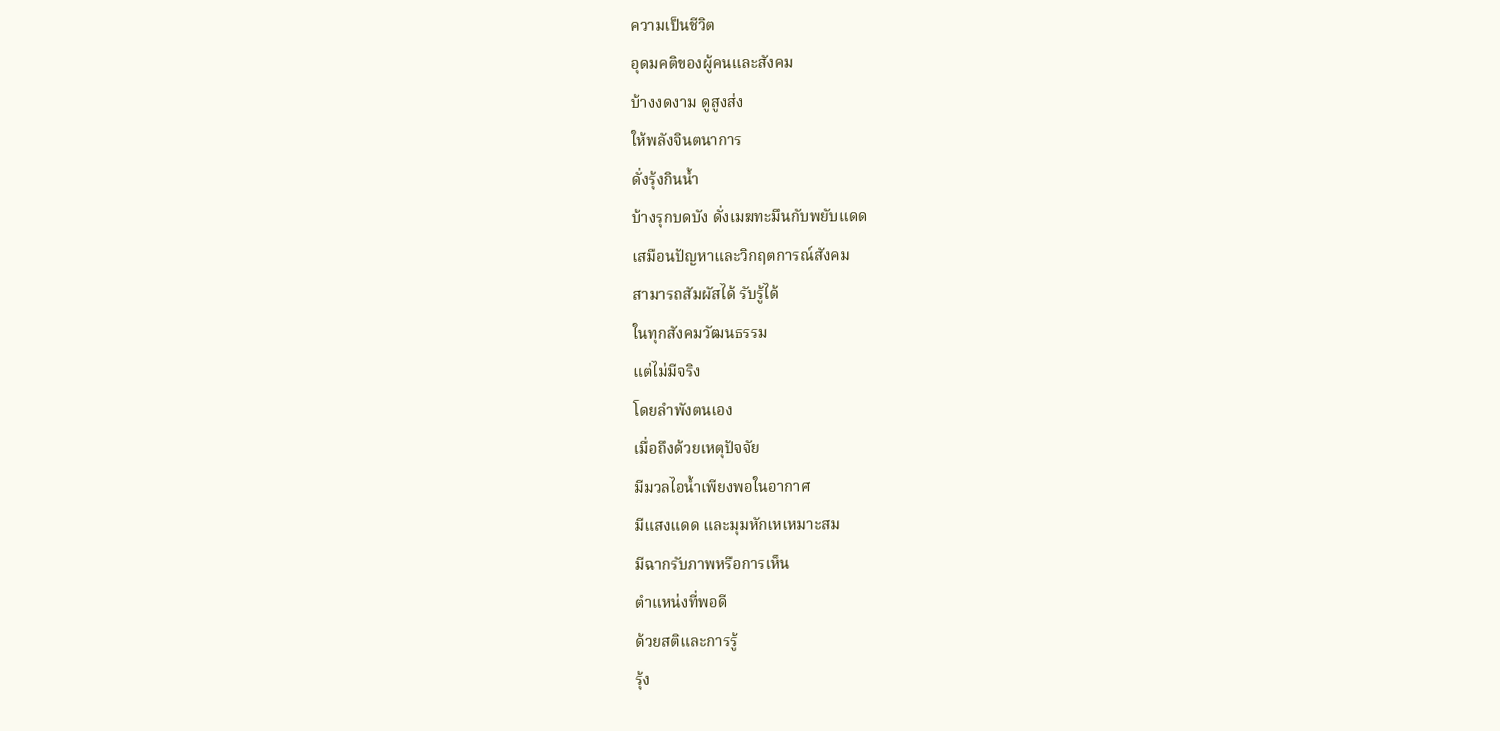ความเป็นชีวิต
อุดมคติของผู้คนและสังคม
บ้างงดงาม ดูสูงส่ง
ให้พลังจินตนาการ
ดั่งรุ้งกินน้ำ
บ้างรุกบดบัง ดั่งเมฆทะมึนกับพยับแดด
เสมือนปัญหาและวิกฤตการณ์สังคม
สามารถสัมผัสได้ รับรู้ได้
ในทุกสังคมวัฒนธรรม
แต่ไม่มีจริง
โดยลำพังตนเอง
เมื่อถึงด้วยเหตุปัจจัย
มีมวลไอน้ำเพียงพอในอากาศ
มีแสงแดด และมุมหักเหเหมาะสม
มีฉากรับภาพหรือการเห็น
ตำแหน่งที่พอดี
ด้วยสติและการรู้
รุ้ง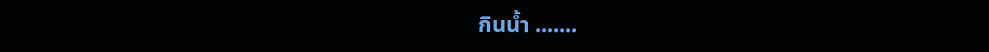กินน้ำ .......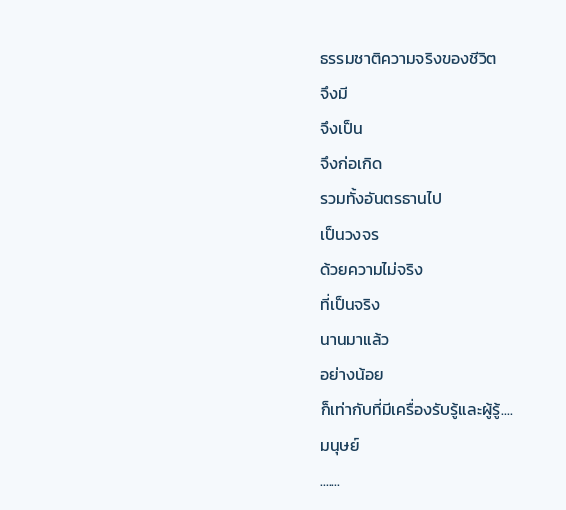ธรรมชาติความจริงของชีวิต
จึงมี
จึงเป็น
จึงก่อเกิด
รวมทั้งอันตรธานไป
เป็นวงจร
ด้วยความไม่จริง
ที่เป็นจริง
นานมาแล้ว
อย่างน้อย
ก็เท่ากับที่มีเครื่องรับรู้และผู้รู้....
มนุษย์
.......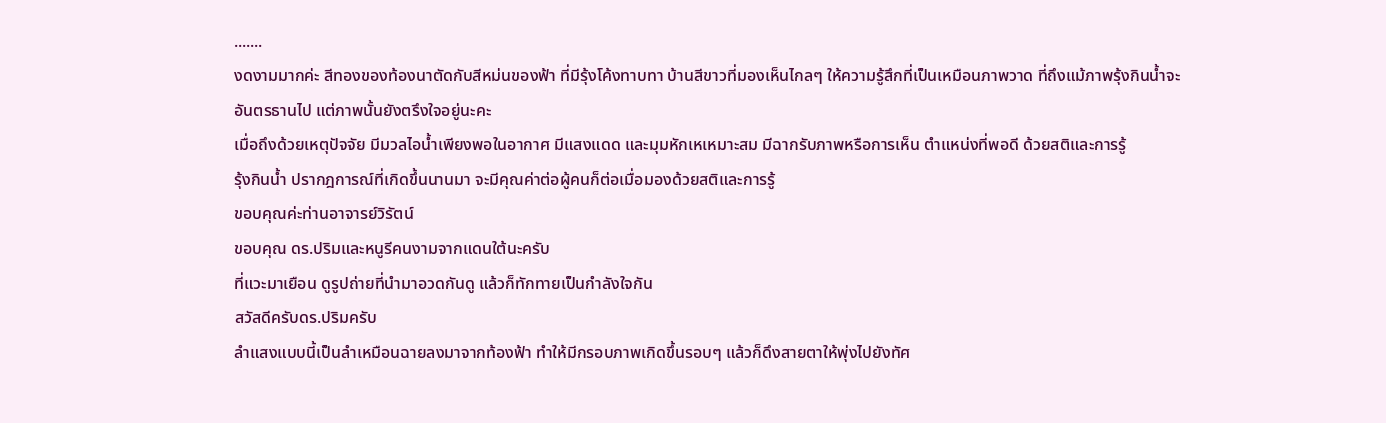.......
งดงามมากค่ะ สีทองของท้องนาตัดกับสีหม่นของฟ้า ที่มีรุ้งโค้งทาบทา บ้านสีขาวที่มองเห็นไกลๆ ให้ความรู้สึกที่เป็นเหมือนภาพวาด ที่ถึงแม้ภาพรุ้งกินน้ำจะอันตรธานไป แต่ภาพนั้นยังตรึงใจอยู่นะคะ
เมื่อถึงด้วยเหตุปัจจัย มีมวลไอน้ำเพียงพอในอากาศ มีแสงแดด และมุมหักเหเหมาะสม มีฉากรับภาพหรือการเห็น ตำแหน่งที่พอดี ด้วยสติและการรู้
รุ้งกินน้ำ ปรากฎการณ์ที่เกิดขึ้นนานมา จะมีคุณค่าต่อผู้คนก็ต่อเมื่อมองด้วยสติและการรู้
ขอบคุณค่ะท่านอาจารย์วิรัตน์
ขอบคุณ ดร.ปริมและหนูรีคนงามจากแดนใต้นะครับ
ที่แวะมาเยือน ดูรูปถ่ายที่นำมาอวดกันดู แล้วก็ทักทายเป็นกำลังใจกัน
สวัสดีครับดร.ปริมครับ
ลำแสงแบบนี้เป็นลำเหมือนฉายลงมาจากท้องฟ้า ทำให้มีกรอบภาพเกิดขึ้นรอบๆ แล้วก็ดึงสายตาให้พุ่งไปยังทัศ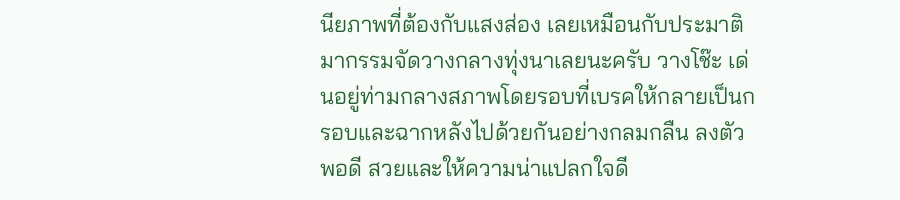นียภาพที่ต้องกับแสงส่อง เลยเหมือนกับประมาติมากรรมจัดวางกลางทุ่งนาเลยนะครับ วางโช๊ะ เด่นอยู่ท่ามกลางสภาพโดยรอบที่เบรคให้กลายเป็นกรอบและฉากหลังไปด้วยกันอย่างกลมกลืน ลงตัวพอดี สวยและให้ความน่าแปลกใจดี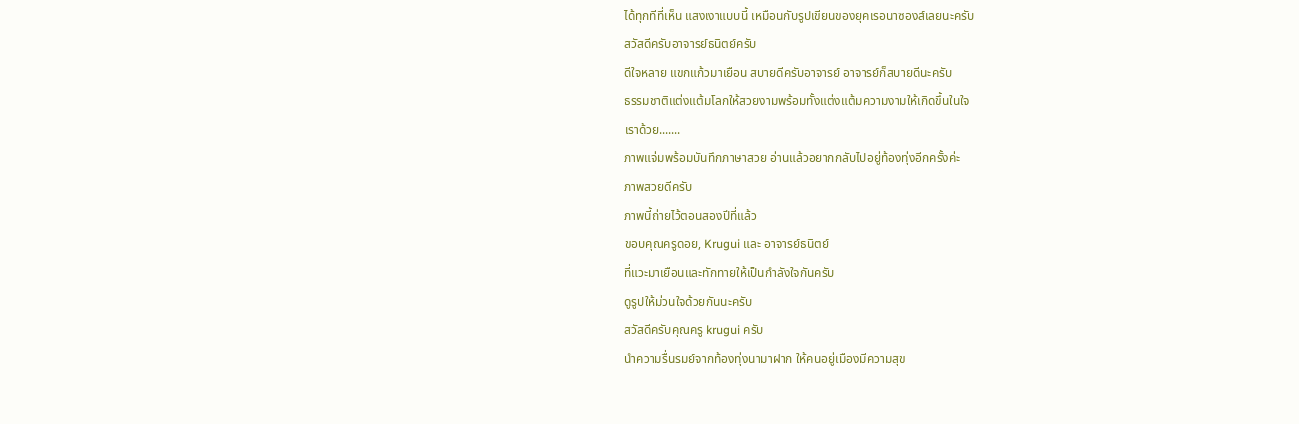ได้ทุกทีที่เห็น แสงเงาแบบนี้ เหมือนกับรูปเขียนของยุคเรอนาซองส์เลยนะครับ
สวัสดีครับอาจารย์ธนิตย์ครับ
ดีใจหลาย แขกแก้วมาเยือน สบายดีครับอาจารย์ อาจารย์ก็สบายดีนะครับ
ธรรมชาติแต่งแต้มโลกให้สวยงามพร้อมทั้งแต่งแต้มความงามให้เกิดขึ้นในใจ
เราด้วย.......
ภาพแจ่มพร้อมบันทึกภาษาสวย อ่านแล้วอยากกลับไปอยู่ท้องทุ่งอีกครั้งค่ะ
ภาพสวยดีครับ
ภาพนี้ถ่ายไว้ตอนสองปีที่แล้ว
ขอบคุณครูดอย, Krugui และ อาจารย์ธนิตย์
ที่แวะมาเยือนและทักทายให้เป็นกำลังใจกันครับ
ดูรูปให้ม่วนใจด้วยกันนะครับ
สวัสดีครับคุณครู krugui ครับ
นำความรื่นรมย์จากท้องทุ่งนามาฝาก ให้คนอยู่เมืองมีความสุข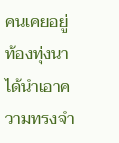คนเคยอยู่ท้องทุ่งนาได้นำเอาความทรงจำ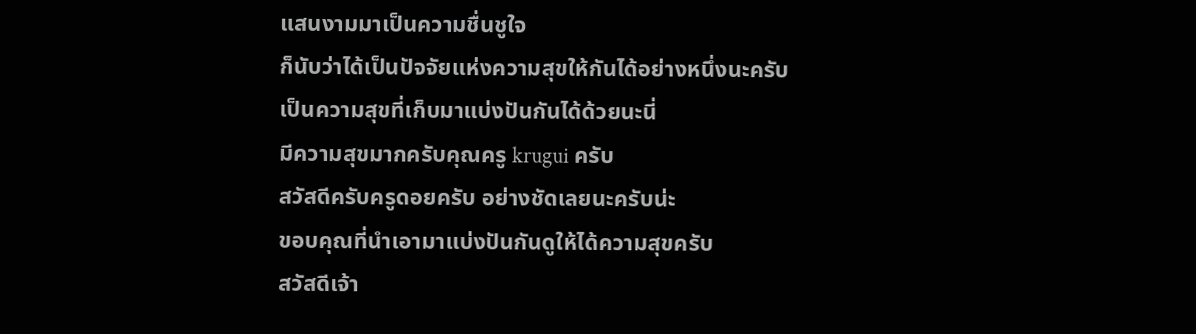แสนงามมาเป็นความชื่นชูใจ
ก็นับว่าได้เป็นปัจจัยแห่งความสุขให้กันได้อย่างหนึ่งนะครับ
เป็นความสุขที่เก็บมาแบ่งปันกันได้ด้วยนะนี่
มีความสุขมากครับคุณครู krugui ครับ
สวัสดีครับครูดอยครับ อย่างชัดเลยนะครับน่ะ
ขอบคุณที่นำเอามาแบ่งปันกันดูให้ได้ความสุขครับ
สวัสดีเจ้า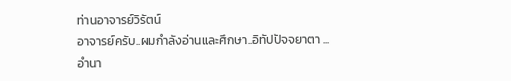ท่านอาจารย์วิรัตน์
อาจารย์ครับ..ผมกำลังอ่านและศึกษา..อิทัปปัจจยาตา ...อำนา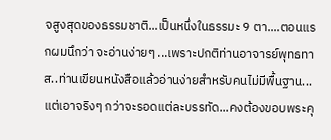จสูงสุดของธรรมชาติ...เป็นหนึ่งในธรรมะ 9 ตา....ตอนแรกผมนึกว่า จะอ่านง่ายๆ ...เพราะปกติท่านอาจารย์พุทธทาส..ท่านเขียนหนังสือแล้วอ่านง่ายสำหรับคนไม่มีพื้นฐาน...แต่เอาจริงๆ กว่าจะรอดแต่ละบรรทัด...คงต้องขอบพระคุ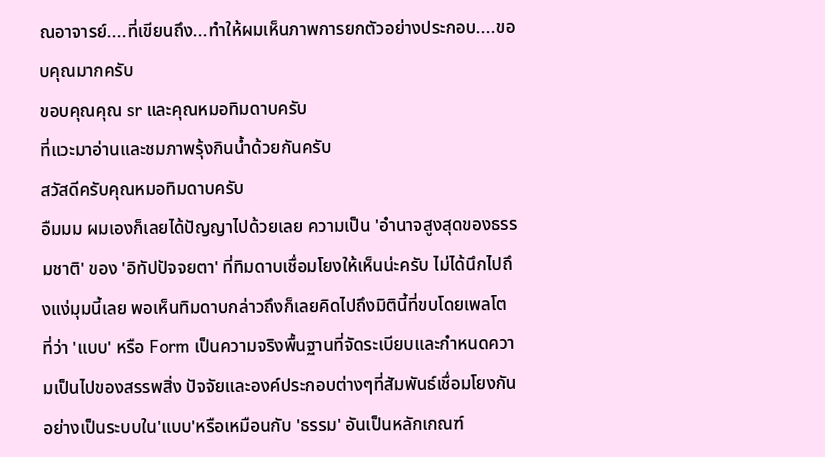ณอาจารย์....ที่เขียนถึง...ทำให้ผมเห็นภาพการยกตัวอย่างประกอบ....ขอบคุณมากครับ
ขอบคุณคุณ sr และคุณหมอทิมดาบครับ
ที่แวะมาอ่านและชมภาพรุ้งกินน้ำด้วยกันครับ
สวัสดีครับคุณหมอทิมดาบครับ
อืมมม ผมเองก็เลยได้ปัญญาไปด้วยเลย ความเป็น 'อำนาจสูงสุดของธรรมชาติ' ของ 'อิทัปปัจจยตา' ที่ทิมดาบเชื่อมโยงให้เห็นน่ะครับ ไม่ได้นึกไปถึงแง่มุมนี้เลย พอเห็นทิมดาบกล่าวถึงก็เลยคิดไปถึงมิตินี้ที่ขบโดยเพลโต ที่ว่า 'แบบ' หรือ Form เป็นความจริงพื้นฐานที่จัดระเบียบและกำหนดความเป็นไปของสรรพสิ่ง ปัจจัยและองค์ประกอบต่างๆที่สัมพันธ์เชื่อมโยงกันอย่างเป็นระบบใน'แบบ'หรือเหมือนกับ 'ธรรม' อันเป็นหลักเกณฑ์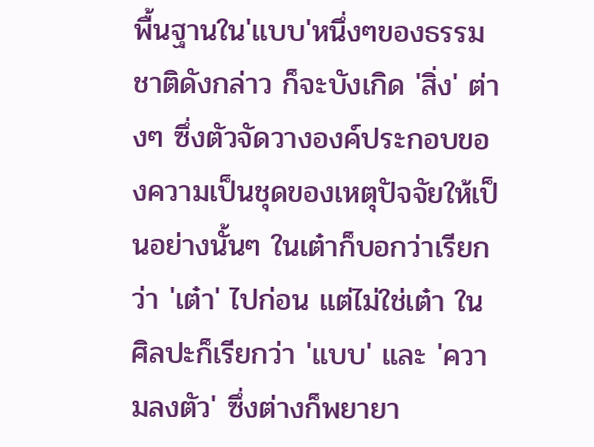พื้นฐานใน'แบบ'หนึ่งๆของธรรมชาติดังกล่าว ก็จะบังเกิด 'สิ่ง' ต่างๆ ซึ่งตัวจัดวางองค์ประกอบของความเป็นชุดของเหตุปัจจัยให้เป็นอย่างนั้นๆ ในเต๋าก็บอกว่าเรียกว่า 'เต๋า' ไปก่อน แต่ไม่ใช่เต๋า ในศิลปะก็เรียกว่า 'แบบ' และ 'ความลงตัว' ซึ่งต่างก็พยายา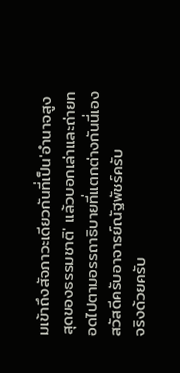มเข้าถึงสัจภาวะเดียวกันที่เป็น'อำนาจสูงสุดของธรรมชาติ' แล้วบอกเล่าและถ่ายทอดไปตามอรรถาธิบายที่แตกต่างกันนี่เอง
สวัสดีครับอาจารย์ณัฐพัชร์ครับ
จริงด้วยครับ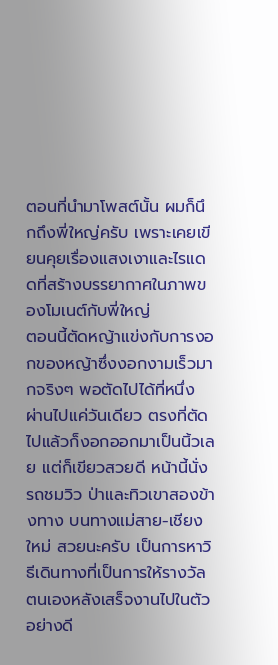ตอนที่นำมาโพสต์นั้น ผมก็นึกถึงพี่ใหญ่ครับ เพราะเคยเขียนคุยเรื่องแสงเงาและไรแดดที่สร้างบรรยากาศในภาพของโมเนต์กับพี่ใหญ่
ตอนนี้ตัดหญ้าแข่งกับการงอกของหญ้าซึ่งงอกงามเร็วมากจริงๆ พอตัดไปได้ที่หนึ่ง ผ่านไปแค่วันเดียว ตรงที่ตัดไปแล้วก็งอกออกมาเป็นนิ้วเลย แต่ก็เขียวสวยดี หน้านี้นั่งรถชมวิว ป่าและทิวเขาสองข้างทาง บนทางแม่สาย-เชียงใหม่ สวยนะครับ เป็นการหาวิธีเดินทางที่เป็นการให้รางวัลตนเองหลังเสร็จงานไปในตัวอย่างดี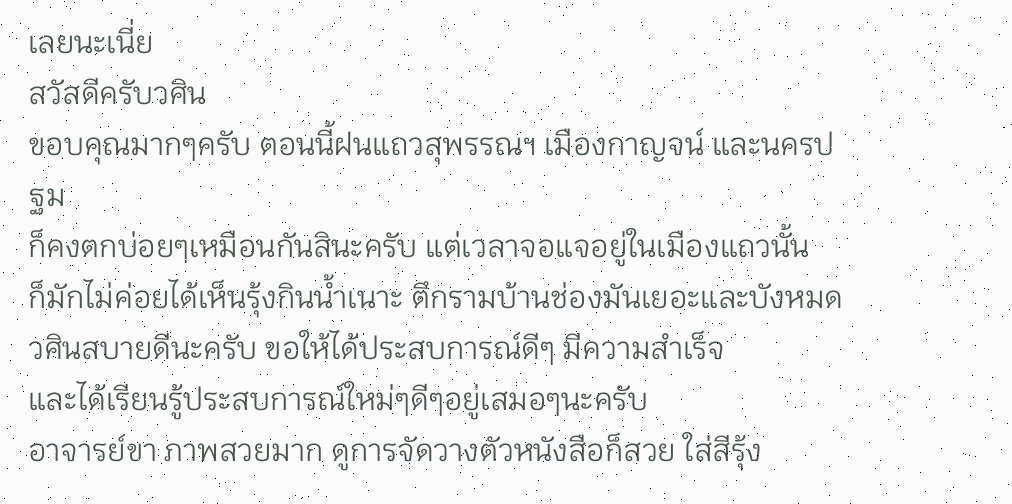เลยนะเนี่ย
สวัสดีครับวศิน
ขอบคุณมากๆครับ ตอนนี้ฝนแถวสุพรรณฯ เมืองกาญจน์ และนครปฐม
ก็คงตกบ่อยๆเหมือนกันสินะครับ แต่เวลาจอแจอยู่ในเมืองแถวนั้น
ก็มักไม่ค่อยได้เห็นรุ้งกินน้ำเนาะ ตึกรามบ้านช่องมันเยอะและบังหมด
วศินสบายดีนะครับ ขอให้ได้ประสบการณ์ดีๆ มีความสำเร็จ
และได้เรียนรู้ประสบการณ์ใหม่ๆดีๆอยู่เสมอๆนะครับ
อาจารย์ขา ภาพสวยมาก ดูการจัดวางตัวหนังสือก็สวย ใส่สีรุ้ง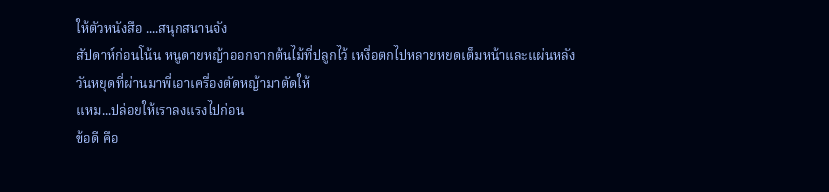ให้ตัวหนังสือ ....สนุกสนานจัง
สัปดาห์ก่อนโน้น หนูดายหญ้าออกจากต้นไม้ที่ปลูกไว้ เหงื่อตกไปหลายหยดเต็มหน้าและแผ่นหลัง
วันหยุดที่ผ่านมาพี่เอาเครื่องตัดหญ้ามาตัดให้
แหม...ปล่อยให้เราลงแรงไปก่อน
ข้อดี คือ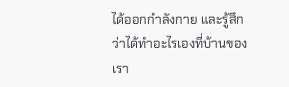ได้ออกกำลังกาย และรู้สึกว่าได้ทำอะไรเองที่บ้านของเรา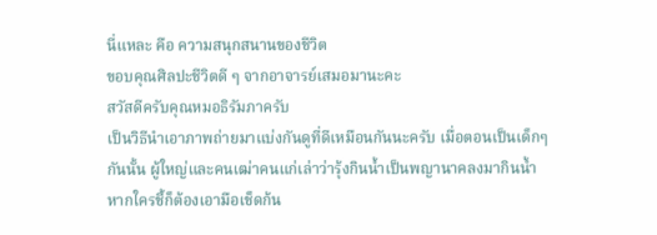นี่แหละ คือ ความสนุกสนานของชีวิต
ขอบคุณศิลปะชีวิตดี ๆ จากอาจารย์เสมอมานะคะ
สวัสดีครับคุณหมอธิรัมภาครับ
เป็นวิธีนำเอาภาพถ่ายมาแบ่งกันดูที่ดีเหมือนกันนะครับ เมื่อตอนเป็นเด็กๆกันนั้น ผู้ใหญ่และคนเฒ่าคนแก่เล่าว่ารุ้งกินน้ำเป็นพญานาคลงมากินน้ำ หากใครชี้ก็ต้องเอามือเช็ดก้น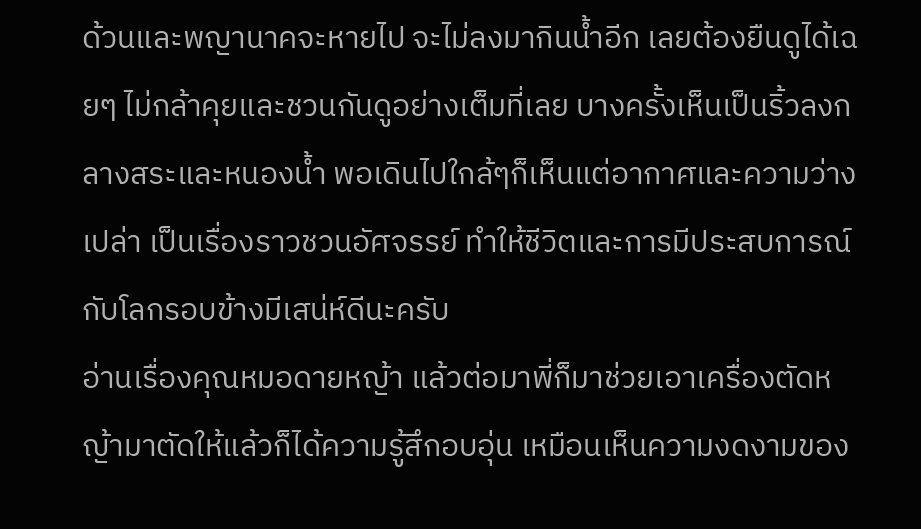ด้วนและพญานาคจะหายไป จะไม่ลงมากินน้ำอีก เลยต้องยืนดูได้เฉยๆ ไม่กล้าคุยและชวนกันดูอย่างเต็มที่เลย บางครั้งเห็นเป็นริ้วลงกลางสระและหนองน้ำ พอเดินไปใกล้ๆก็เห็นแต่อากาศและความว่างเปล่า เป็นเรื่องราวชวนอัศจรรย์ ทำให้ชีวิตและการมีประสบการณ์กับโลกรอบข้างมีเสน่ห์ดีนะครับ
อ่านเรื่องคุณหมอดายหญ้า แล้วต่อมาพี่ก็มาช่วยเอาเครื่องตัดหญ้ามาตัดให้แล้วก็ได้ความรู้สึกอบอุ่น เหมือนเห็นความงดงามของ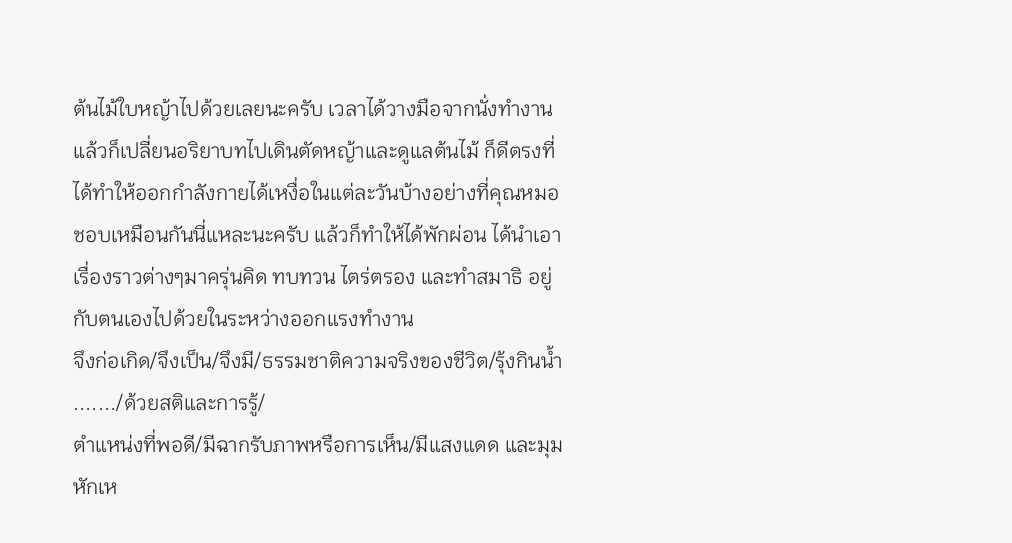ต้นไม้ใบหญ้าไปด้วยเลยนะครับ เวลาได้วางมือจากนั่งทำงาน แล้วก็เปลี่ยนอริยาบทไปเดินตัดหญ้าและดูแลต้นไม้ ก็ดีตรงที่ได้ทำให้ออกกำลังกายได้เหงื่อในแต่ละวันบ้างอย่างที่คุณหมอชอบเหมือนกันนี่แหละนะครับ แล้วก็ทำให้ได้พักผ่อน ได้นำเอาเรื่องราวต่างๆมาครุ่นคิด ทบทวน ไตร่ตรอง และทำสมาธิ อยู่กับตนเองไปด้วยในระหว่างออกแรงทำงาน
จึงก่อเกิด/จึงเป็น/จึงมี/ธรรมชาติความจริงของชีวิต/รุ้งกินน้ำ ......./ด้วยสติและการรู้/
ตำแหน่งที่พอดี/มีฉากรับภาพหรือการเห็น/มีแสงแดด และมุมหักเห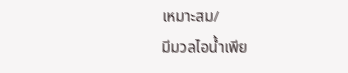เหมาะสม/
มีมวลไอน้ำเพีย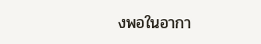งพอในอากา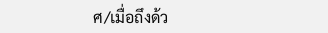ศ/เมื่อถึงด้ว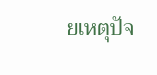ยเหตุปัจ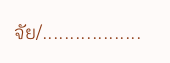จัย/..................